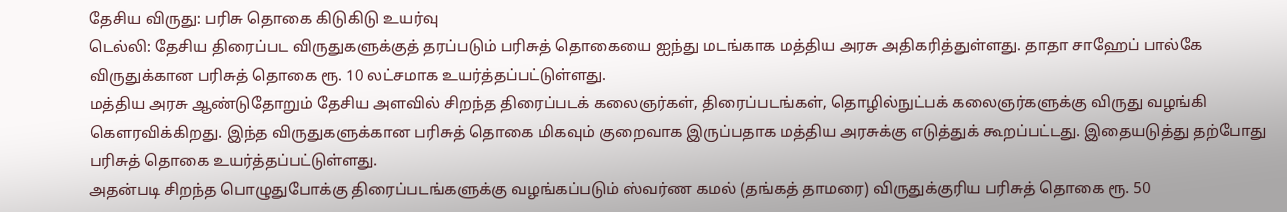தேசிய விருது: பரிசு தொகை கிடுகிடு உயர்வு
டெல்லி: தேசிய திரைப்பட விருதுகளுக்குத் தரப்படும் பரிசுத் தொகையை ஐந்து மடங்காக மத்திய அரசு அதிகரித்துள்ளது. தாதா சாஹேப் பால்கே விருதுக்கான பரிசுத் தொகை ரூ. 10 லட்சமாக உயர்த்தப்பட்டுள்ளது.
மத்திய அரசு ஆண்டுதோறும் தேசிய அளவில் சிறந்த திரைப்படக் கலைஞர்கள், திரைப்படங்கள், தொழில்நுட்பக் கலைஞர்களுக்கு விருது வழங்கி கெளரவிக்கிறது. இந்த விருதுகளுக்கான பரிசுத் தொகை மிகவும் குறைவாக இருப்பதாக மத்திய அரசுக்கு எடுத்துக் கூறப்பட்டது. இதையடுத்து தற்போது பரிசுத் தொகை உயர்த்தப்பட்டுள்ளது.
அதன்படி சிறந்த பொழுதுபோக்கு திரைப்படங்களுக்கு வழங்கப்படும் ஸ்வர்ண கமல் (தங்கத் தாமரை) விருதுக்குரிய பரிசுத் தொகை ரூ. 50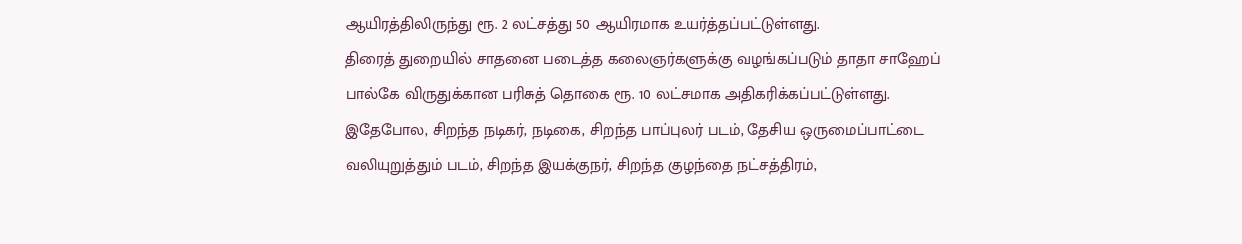ஆயிரத்திலிருந்து ரூ. 2 லட்சத்து 50 ஆயிரமாக உயர்த்தப்பட்டுள்ளது.
திரைத் துறையில் சாதனை படைத்த கலைஞர்களுக்கு வழங்கப்படும் தாதா சாஹேப் பால்கே விருதுக்கான பரிசுத் தொகை ரூ. 10 லட்சமாக அதிகரிக்கப்பட்டுள்ளது.
இதேபோல, சிறந்த நடிகர், நடிகை, சிறந்த பாப்புலர் படம், தேசிய ஒருமைப்பாட்டை வலியுறுத்தும் படம், சிறந்த இயக்குநர், சிறந்த குழந்தை நட்சத்திரம்,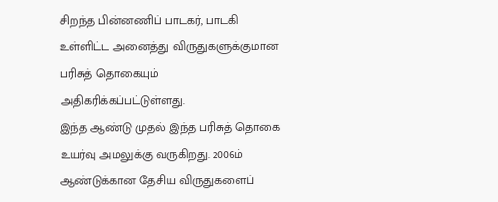சிறந்த பின்னணிப் பாடகர், பாடகி உள்ளிட்ட அனைத்து விருதுகளுக்குமான பரிசுத் தொகையும் அதிகரிக்கப்பட்டுள்ளது.
இந்த ஆண்டு முதல் இந்த பரிசுத் தொகை உயர்வு அமலுக்கு வருகிறது. 2006ம் ஆண்டுக்கான தேசிய விருதுகளைப்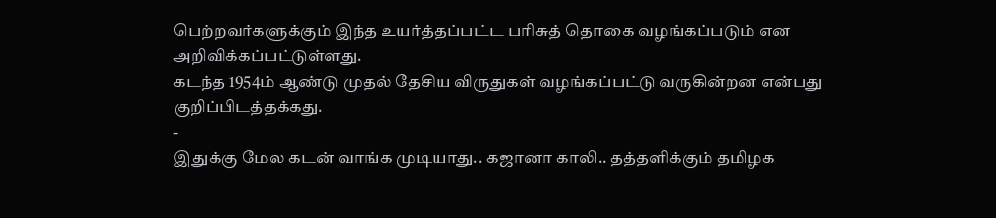பெற்றவர்களுக்கும் இந்த உயர்த்தப்பட்ட பரிசுத் தொகை வழங்கப்படும் என அறிவிக்கப்பட்டுள்ளது.
கடந்த 1954ம் ஆண்டு முதல் தேசிய விருதுகள் வழங்கப்பட்டு வருகின்றன என்பது குறிப்பிடத்தக்கது.
-
இதுக்கு மேல கடன் வாங்க முடியாது.. கஜானா காலி.. தத்தளிக்கும் தமிழக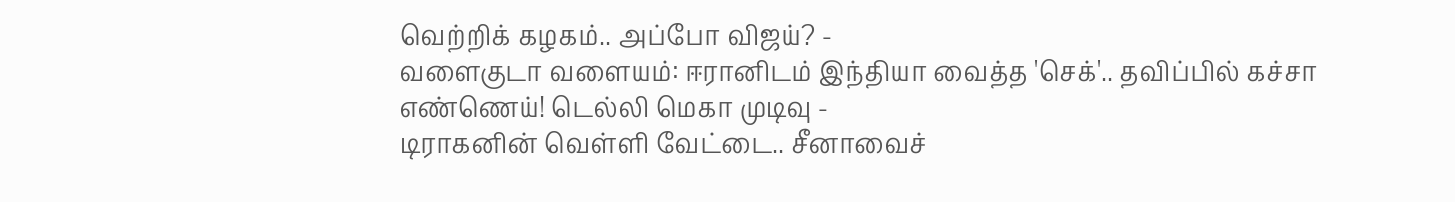வெற்றிக் கழகம்.. அப்போ விஜய்? -
வளைகுடா வளையம்: ஈரானிடம் இந்தியா வைத்த 'செக்'.. தவிப்பில் கச்சா எண்ணெய்! டெல்லி மெகா முடிவு -
டிராகனின் வெள்ளி வேட்டை.. சீனாவைச்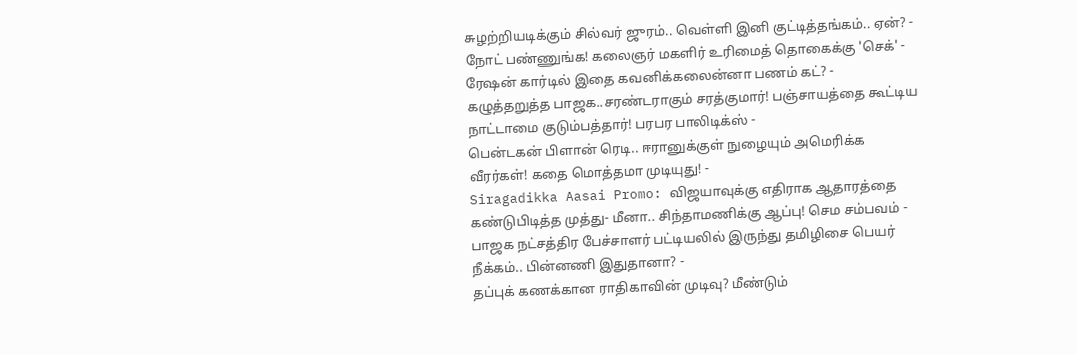சுழற்றியடிக்கும் சில்வர் ஜுரம்.. வெள்ளி இனி குட்டித்தங்கம்.. ஏன்? -
நோட் பண்ணுங்க! கலைஞர் மகளிர் உரிமைத் தொகைக்கு 'செக்' - ரேஷன் கார்டில் இதை கவனிக்கலைன்னா பணம் கட்? -
கழுத்தறுத்த பாஜக..சரண்டராகும் சரத்குமார்! பஞ்சாயத்தை கூட்டிய நாட்டாமை குடும்பத்தார்! பரபர பாலிடிக்ஸ் -
பென்டகன் பிளான் ரெடி.. ஈரானுக்குள் நுழையும் அமெரிக்க வீரர்கள்! கதை மொத்தமா முடியுது! -
Siragadikka Aasai Promo: விஜயாவுக்கு எதிராக ஆதாரத்தை கண்டுபிடித்த முத்து- மீனா.. சிந்தாமணிக்கு ஆப்பு! செம சம்பவம் -
பாஜக நட்சத்திர பேச்சாளர் பட்டியலில் இருந்து தமிழிசை பெயர் நீக்கம்.. பின்னணி இதுதானா? -
தப்புக் கணக்கான ராதிகாவின் முடிவு? மீண்டும்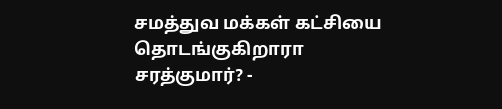சமத்துவ மக்கள் கட்சியை தொடங்குகிறாரா சரத்குமார்? -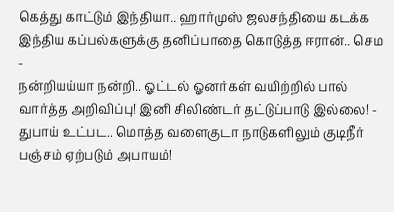கெத்து காட்டும் இந்தியா.. ஹார்முஸ் ஜலசந்தியை கடக்க இந்திய கப்பல்களுக்கு தனிப்பாதை கொடுத்த ஈரான்.. செம -
நன்றியய்யா நன்றி.. ஓட்டல் ஓனர்கள் வயிற்றில் பால் வார்த்த அறிவிப்பு! இனி சிலிண்டர் தட்டுப்பாடு இல்லை! -
துபாய் உட்பட.. மொத்த வளைகுடா நாடுகளிலும் குடிநீர் பஞ்சம் ஏற்படும் அபாயம்!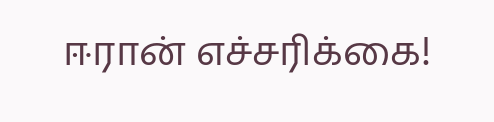ஈரான் எச்சரிக்கை!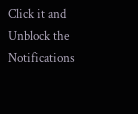Click it and Unblock the Notifications